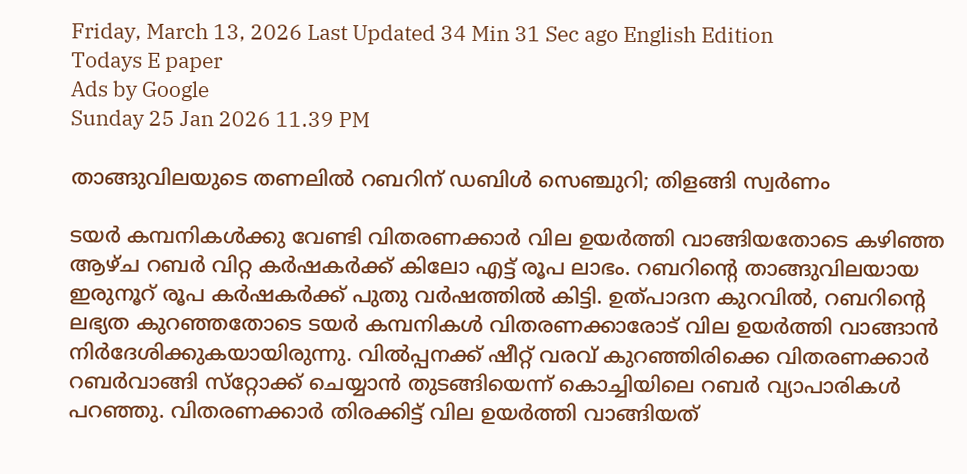Friday, March 13, 2026 Last Updated 34 Min 31 Sec ago English Edition
Todays E paper
Ads by Google
Sunday 25 Jan 2026 11.39 PM

താങ്ങുവിലയുടെ തണലില്‍ റബറിന്‌ ഡബിള്‍ സെഞ്ചുറി; തിളങ്ങി സ്വര്‍ണം

ടയര്‍ കമ്പനികള്‍ക്കു വേണ്ടി വിതരണക്കാര്‍ വില ഉയര്‍ത്തി വാങ്ങിയതോടെ കഴിഞ്ഞ ആഴ്‌ച റബര്‍ വിറ്റ കര്‍ഷകര്‍ക്ക്‌ കിലോ എട്ട്‌ രൂപ ലാഭം. റബറിന്റെ താങ്ങുവിലയായ ഇരുനൂറ്‌ രൂപ കര്‍ഷകര്‍ക്ക്‌ പുതു വര്‍ഷത്തില്‍ കിട്ടി. ഉത്‌പാദന കുറവില്‍, റബറിന്റെ ലഭ്യത കുറഞ്ഞതോടെ ടയര്‍ കമ്പനികള്‍ വിതരണക്കാരോട്‌ വില ഉയര്‍ത്തി വാങ്ങാന്‍ നിര്‍ദേശിക്കുകയായിരുന്നു. വില്‍പ്പനക്ക്‌ ഷീറ്റ്‌ വരവ്‌ കുറഞ്ഞിരിക്കെ വിതരണക്കാര്‍ റബര്‍വാങ്ങി സ്‌റ്റോക്ക്‌ ചെയ്യാന്‍ തുടങ്ങിയെന്ന്‌ കൊച്ചിയിലെ റബര്‍ വ്യാപാരികള്‍ പറഞ്ഞു. വിതരണക്കാര്‍ തിരക്കിട്ട്‌ വില ഉയര്‍ത്തി വാങ്ങിയത്‌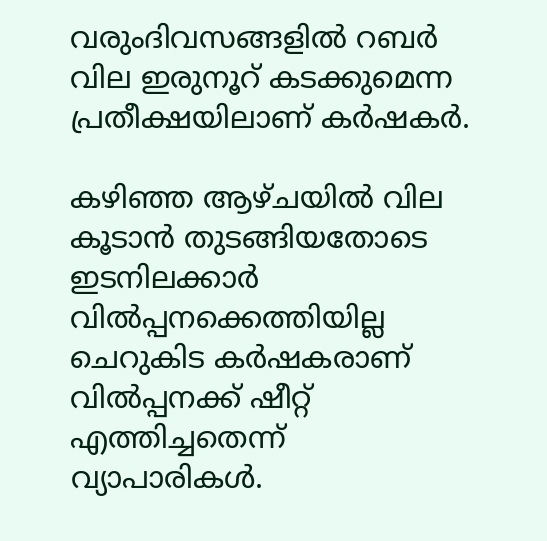വരുംദിവസങ്ങളില്‍ റബര്‍ വില ഇരുനൂറ്‌ കടക്കുമെന്ന പ്രതീക്ഷയിലാണ്‌ കര്‍ഷകര്‍.

കഴിഞ്ഞ ആഴ്‌ചയില്‍ വില കൂടാന്‍ തുടങ്ങിയതോടെ ഇടനിലക്കാര്‍ വില്‍പ്പനക്കെത്തിയില്ല ചെറുകിട കര്‍ഷകരാണ്‌ വില്‍പ്പനക്ക്‌ ഷീറ്റ്‌ എത്തിച്ചതെന്ന്‌ വ്യാപാരികള്‍.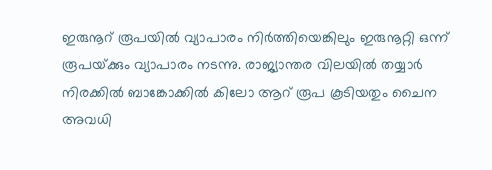ഇരുനൂറ്‌ രൂപയില്‍ വ്യാപാരം നിര്‍ത്തിയെങ്കിലും ഇരുനൂറ്റി ഒന്ന്‌ രൂപയ്‌ക്കും വ്യാപാരം നടന്നു. രാജ്യാന്തര വിലയില്‍ തയ്യാര്‍ നിരക്കില്‍ ബാങ്കോക്കില്‍ കിലോ ആറ്‌ രൂപ കൂടിയതും ചൈന അവധി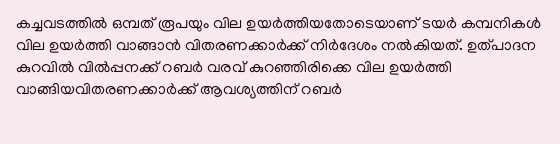കച്ചവടത്തില്‍ ഒമ്പത്‌ രൂപയും വില ഉയര്‍ത്തിയതോടെയാണ്‌ ടയര്‍ കമ്പനികള്‍ വില ഉയര്‍ത്തി വാങ്ങാന്‍ വിതരണക്കാര്‍ക്ക്‌ നിര്‍ദേശം നല്‍കിയത്‌. ഉത്‌പാദന കുറവില്‍ വില്‍പ്പനക്ക്‌ റബര്‍ വരവ്‌ കുറഞ്ഞിരിക്കെ വില ഉയര്‍ത്തി വാങ്ങിയവിതരണക്കാര്‍ക്ക്‌ ആവശ്യത്തിന്‌ റബര്‍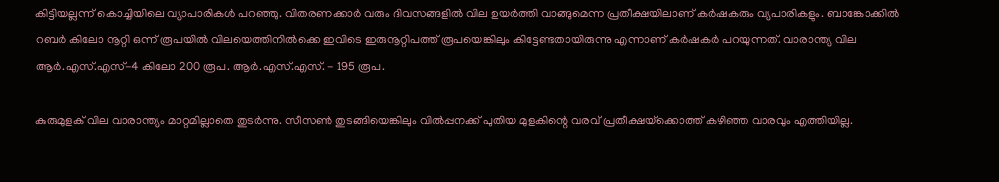കിട്ടിയല്ലന്ന്‌ കൊച്ചിയിലെ വ്യാപാരികള്‍ പറഞ്ഞു. വിതരണക്കാര്‍ വരും ദിവസങ്ങളില്‍ വില ഉയര്‍ത്തി വാങ്ങുമെന്ന പ്രതീക്ഷയിലാണ്‌ കര്‍ഷകരും വ്യപാരികളും. ബാങ്കോക്കില്‍ റബര്‍ കിലോ നൂറ്റി ഒന്ന്‌ രൂപയില്‍ വിലയെത്തിനില്‍ക്കെ ഇവിടെ ഇരുനൂറ്റിപത്ത്‌ രൂപയെങ്കിലും കിട്ടേണ്ടതായിരുന്നു എന്നാണ്‌ കര്‍ഷകര്‍ പറയുന്നത്‌. വാരാന്ത്യ വില ആര്‍.എസ്‌.എസ്‌-4 കിലോ 200 രൂപ. ആര്‍.എസ്‌.എസ്‌. - 195 രൂപ.

കുരുമുളക്‌ വില വാരാന്ത്യം മാറ്റമില്ലാതെ തുടര്‍ന്നു. സീസണ്‍ തുടങ്ങിയെങ്കിലും വില്‍പ്പനക്ക്‌ പുതിയ മുളകിന്റെ വരവ്‌ പ്രതീക്ഷയ്‌ക്കൊത്ത്‌ കഴിഞ്ഞ വാരവും എത്തിയില്ല.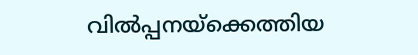വില്‍പ്പനയ്‌ക്കെത്തിയ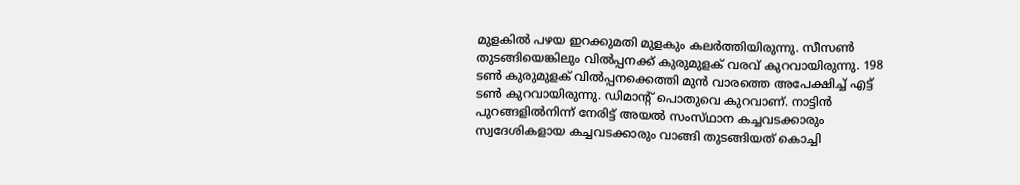മുളകില്‍ പഴയ ഇറക്കുമതി മുളകും കലര്‍ത്തിയിരുന്നു. സീസണ്‍ തുടങ്ങിയെങ്കിലും വില്‍പ്പനക്ക്‌ കുരുമുളക്‌ വരവ്‌ കുറവായിരുന്നു. 198 ടണ്‍ കുരുമുളക്‌ വില്‍പ്പനക്കെത്തി മുന്‍ വാരത്തെ അപേക്ഷിച്ച്‌ എട്ട്‌ ടണ്‍ കുറവായിരുന്നു. ഡിമാന്റ്‌ പൊതുവെ കുറവാണ്‌. നാട്ടിന്‍ പുറങ്ങളില്‍നിന്ന്‌ നേരിട്ട്‌ അയല്‍ സംസ്‌ഥാന കച്ചവടക്കാരും സ്വദേശികളായ കച്ചവടക്കാരും വാങ്ങി തുടങ്ങിയത്‌ കൊച്ചി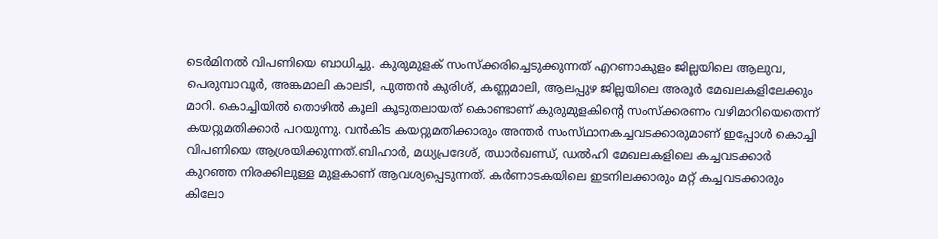ടെര്‍മിനല്‍ വിപണിയെ ബാധിച്ചു. കുരുമുളക്‌ സംസ്‌ക്കരിച്ചെടുക്കുന്നത്‌ എറണാകുളം ജില്ലയിലെ ആലുവ, പെരുമ്പാവൂര്‍, അങ്കമാലി കാലടി, പുത്തന്‍ കുരിശ്‌, കണ്ണമാലി, ആലപ്പുഴ ജില്ലയിലെ അരൂര്‍ മേഖലകളിലേക്കും മാറി. കൊച്ചിയില്‍ തൊഴില്‍ കൂലി കൂടുതലായത്‌ കൊണ്ടാണ്‌ കുരുമുളകിന്റെ സംസ്‌ക്കരണം വഴിമാറിയെതെന്ന്‌ കയറ്റുമതിക്കാര്‍ പറയുന്നു. വന്‍കിട കയറ്റുമതിക്കാരും അന്തര്‍ സംസ്‌ഥാനകച്ചവടക്കാരുമാണ്‌ ഇപ്പോള്‍ കൊച്ചി വിപണിയെ ആശ്രയിക്കുന്നത്‌.ബിഹാര്‍, മധ്യപ്രദേശ്‌, ഝാര്‍ഖണ്ഡ്‌, ഡല്‍ഹി മേഖലകളിലെ കച്ചവടക്കാര്‍ കുറഞ്ഞ നിരക്കിലുള്ള മുളകാണ്‌ ആവശ്യപ്പെടുന്നത്‌. കര്‍ണാടകയിലെ ഇടനിലക്കാരും മറ്റ്‌ കച്ചവടക്കാരും കിലോ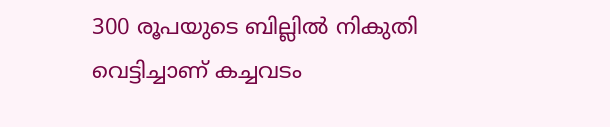300 രൂപയുടെ ബില്ലില്‍ നികുതി വെട്ടിച്ചാണ്‌ കച്ചവടം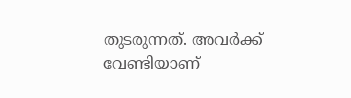തുടരുന്നത്‌. അവര്‍ക്ക്‌ വേണ്ടിയാണ്‌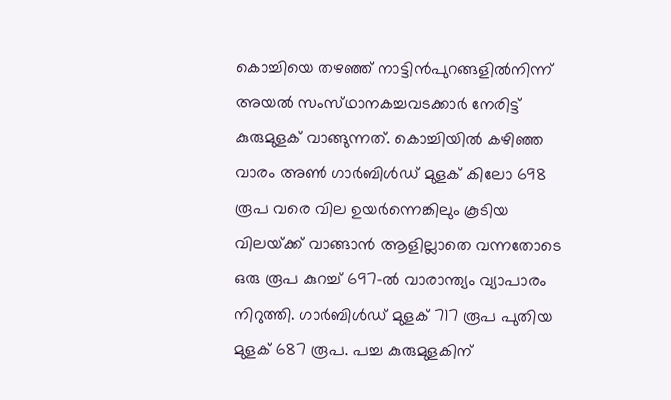കൊച്ചിയെ തഴഞ്ഞ്‌ നാട്ടിന്‍പുറങ്ങളില്‍നിന്ന്‌ അയല്‍ സംസ്‌ഥാനകച്ചവടക്കാര്‍ നേരിട്ട്‌ കുരുമുളക്‌ വാങ്ങുന്നത്‌. കൊച്ചിയില്‍ കഴിഞ്ഞ വാരം അണ്‍ ഗാര്‍ബിള്‍ഡ്‌ മുളക്‌ കിലോ 698 രൂപ വരെ വില ഉയര്‍ന്നെങ്കിലും കൂടിയ വിലയ്‌ക്ക്‌ വാങ്ങാന്‍ ആളില്ലാതെ വന്നതോടെ ഒരു രൂപ കുറച്ച്‌ 697-ല്‍ വാരാന്ത്യം വ്യാപാരം നിറുത്തി. ഗാര്‍ബിള്‍ഡ്‌ മുളക്‌ 717 രൂപ പുതിയ മുളക്‌ 687 രൂപ. പച്ച കുരുമുളകിന്‌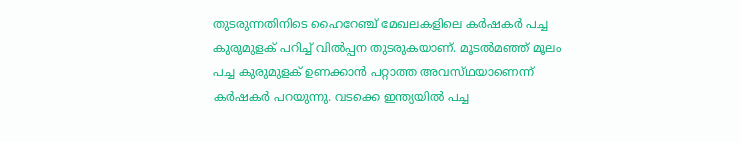തുടരുന്നതിനിടെ ഹൈറേഞ്ച്‌ മേഖലകളിലെ കര്‍ഷകര്‍ പച്ച കുരുമുളക്‌ പറിച്ച്‌ വില്‍പ്പന തുടരുകയാണ്‌. മൂടല്‍മഞ്ഞ്‌ മൂലം പച്ച കുരുമുളക്‌ ഉണക്കാന്‍ പറ്റാത്ത അവസ്‌ഥയാണെന്ന്‌ കര്‍ഷകര്‍ പറയുന്നു. വടക്കെ ഇന്ത്യയില്‍ പച്ച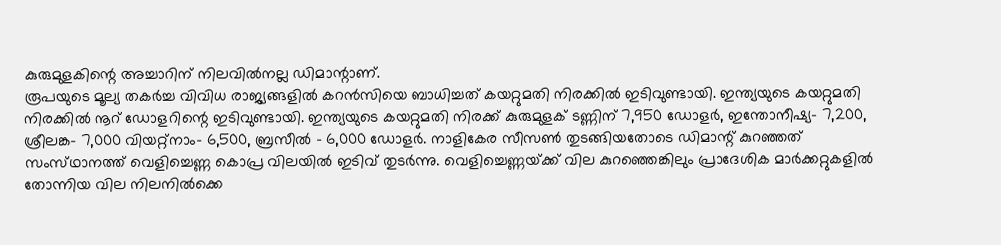കുരുമുളകിന്റെ അച്ചാറിന്‌ നിലവില്‍നല്ല ഡിമാന്റാണ്‌.
രൂപയുടെ മൂല്യ തകര്‍ച്ച വിവിധ രാജ്യങ്ങളില്‍ കറന്‍സിയെ ബാധിച്ചത്‌ കയറ്റുമതി നിരക്കില്‍ ഇടിവുണ്ടായി. ഇന്ത്യയുടെ കയറ്റുമതി നിരക്കില്‍ നൂറ്‌ ഡോളറിന്റെ ഇടിവുണ്ടായി. ഇന്ത്യയുടെ കയറ്റുമതി നിരക്ക്‌ കുരുമുളക്‌ ടണ്ണിന്‌ 7,950 ഡോളര്‍, ഇന്തോനീഷ്യ- 7,200, ശ്രീലങ്ക- 7,000 വിയറ്റ്‌നാം- 6,500, ബ്രസീല്‍ - 6,000 ഡോളര്‍. നാളികേര സീസണ്‍ തുടങ്ങിയതോടെ ഡിമാന്റ്‌ കുറഞ്ഞത്‌ സംസ്‌ഥാനത്ത്‌ വെളിച്ചെണ്ണ കൊപ്ര വിലയില്‍ ഇടിവ്‌ തുടര്‍ന്നു. വെളിച്ചെണ്ണയ്‌ക്ക്‌ വില കുറഞ്ഞെങ്കിലും പ്രാദേശിക മാര്‍ക്കറ്റുകളില്‍ തോന്നിയ വില നിലനില്‍ക്കെ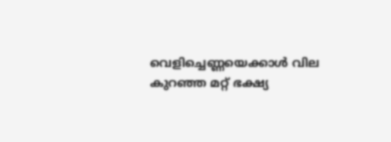വെളിച്ചെണ്ണയെക്കാള്‍ വില കുറഞ്ഞ മറ്റ്‌ ഭക്ഷ്യ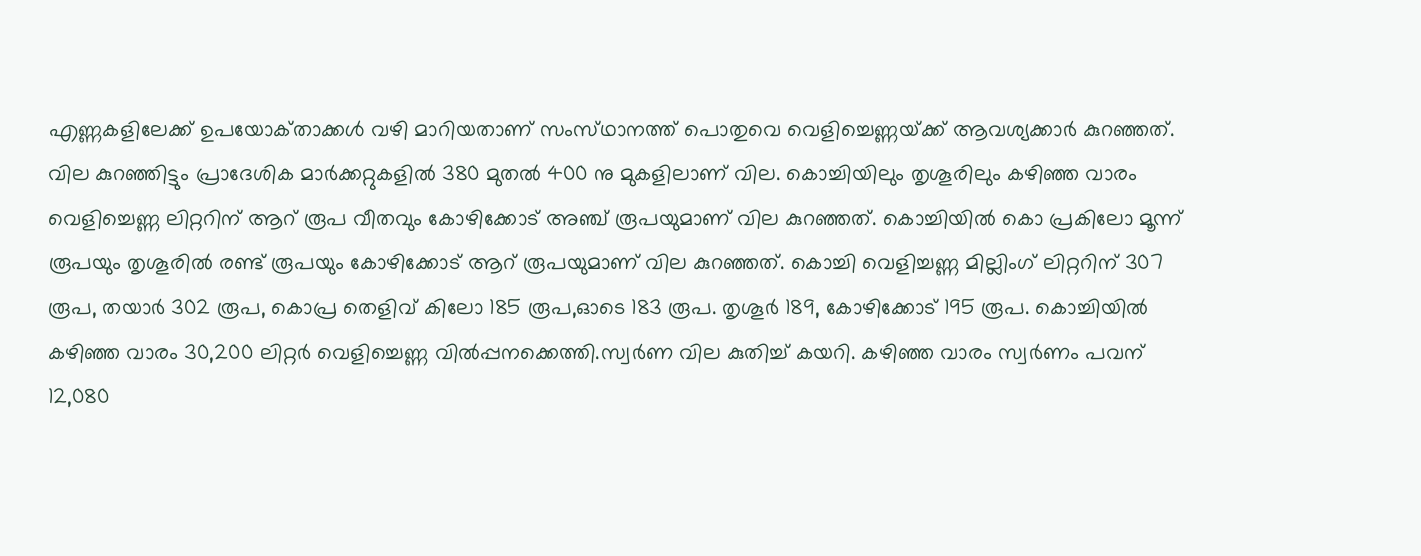എണ്ണകളിലേക്ക്‌ ഉപയോക്‌താക്കള്‍ വഴി മാറിയതാണ്‌ സംസ്‌ഥാനത്ത്‌ പൊതുവെ വെളിച്ചെണ്ണയ്‌ക്ക്‌ ആവശ്യക്കാര്‍ കുറഞ്ഞത്‌. വില കുറഞ്ഞിട്ടും പ്രാദേശിക മാര്‍ക്കറ്റുകളില്‍ 380 മുതല്‍ 400 നു മുകളിലാണ്‌ വില. കൊച്ചിയിലും തൃശൂരിലും കഴിഞ്ഞ വാരം വെളിച്ചെണ്ണ ലിറ്ററിന്‌ ആറ്‌ രൂപ വീതവും കോഴിക്കോട്‌ അഞ്ച്‌ രൂപയുമാണ്‌ വില കുറഞ്ഞത്‌. കൊച്ചിയില്‍ കൊ പ്രകിലോ മൂന്ന്‌ രൂപയും തൃശൂരില്‍ രണ്ട്‌ രൂപയും കോഴിക്കോട്‌ ആറ്‌ രൂപയുമാണ്‌ വില കുറഞ്ഞത്‌. കൊച്ചി വെളിച്ചണ്ണ മില്ലിംഗ്‌ ലിറ്ററിന്‌ 307 രൂപ, തയാര്‍ 302 രൂപ, കൊപ്ര തെളിവ്‌ കിലോ 185 രൂപ,ഓടെ 183 രൂപ. തൃശൂര്‍ 189, കോഴിക്കോട്‌ 195 രൂപ. കൊച്ചിയില്‍ കഴിഞ്ഞ വാരം 30,200 ലിറ്റര്‍ വെളിച്ചെണ്ണ വില്‍പ്പനക്കെത്തി.സ്വര്‍ണ വില കുതിച്ച്‌ കയറി. കഴിഞ്ഞ വാരം സ്വര്‍ണം പവന്‌ 12,080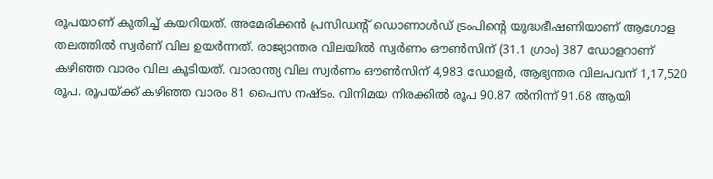രൂപയാണ്‌ കുതിച്ച്‌ കയറിയത്‌. അമേരിക്കന്‍ പ്രസിഡന്റ്‌ ഡൊണാള്‍ഡ്‌ ട്രംപിന്റെ യുദ്ധഭീഷണിയാണ്‌ ആഗോള തലത്തില്‍ സ്വര്‍ണ്‌ വില ഉയര്‍ന്നത്‌. രാജ്യാന്തര വിലയില്‍ സ്വര്‍ണം ഔണ്‍സിന്‌ (31.1 ഗ്രാം) 387 ഡോളറാണ്‌ കഴിഞ്ഞ വാരം വില കൂടിയത്‌. വാരാന്ത്യ വില സ്വര്‍ണം ഔണ്‍സിന്‌ 4,983 ഡോളര്‍, ആഭ്യന്തര വിലപവന്‌ 1,17,520 രൂപ. രൂപയ്‌ക്ക്‌ കഴിഞ്ഞ വാരം 81 പൈസ നഷ്‌ടം. വിനിമയ നിരക്കില്‍ രൂപ 90.87 ല്‍നിന്ന്‌ 91.68 ആയി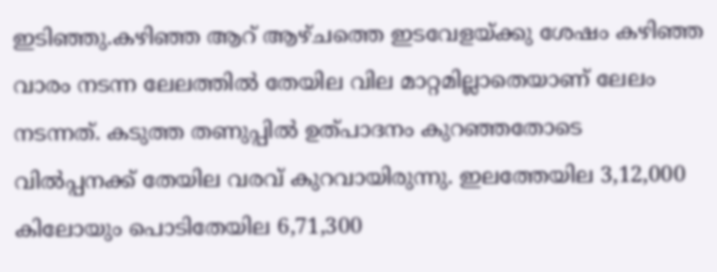ഇടിഞ്ഞു.കഴിഞ്ഞ ആറ്‌ ആഴ്‌ചത്തെ ഇടവേളയ്‌ക്കു ശേഷം കഴിഞ്ഞ വാരം നടന്ന ലേലത്തില്‍ തേയില വില മാറ്റമില്ലാതെയാണ്‌ ലേലം നടന്നത്‌. കടുത്ത തണുപ്പില്‍ ഉത്‌പാദനം കുറഞ്ഞതോടെ വില്‍പ്പനക്ക്‌ തേയില വരവ്‌ കുറവായിരുന്നു. ഇലത്തേയില 3,12,000 കിലോയും പൊടിതേയില 6,71,300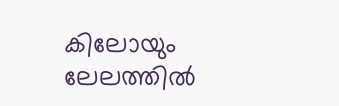കിലോയും ലേലത്തില്‍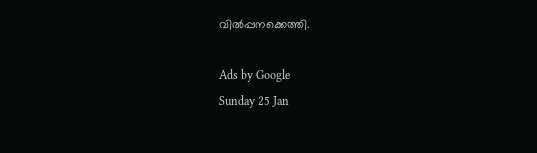വില്‍പ്പനക്കെത്തി.

Ads by Google
Sunday 25 Jan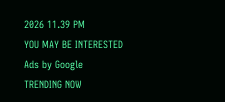2026 11.39 PM
YOU MAY BE INTERESTED
Ads by Google
TRENDING NOW